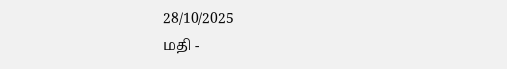28/10/2025
மதி -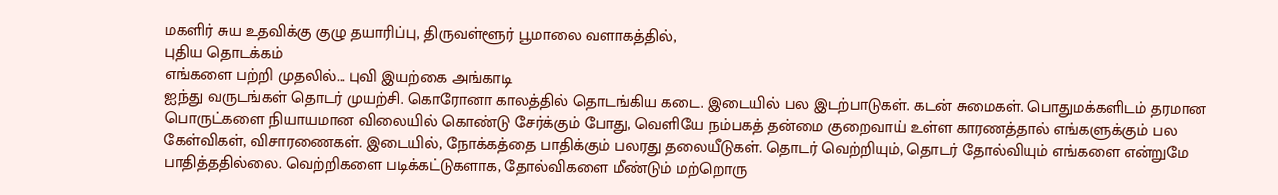மகளிர் சுய உதவிக்கு குழு தயாரிப்பு, திருவள்ளூர் பூமாலை வளாகத்தில்,
புதிய தொடக்கம்
எங்களை பற்றி முதலில்... புவி இயற்கை அங்காடி
ஐந்து வருடங்கள் தொடர் முயற்சி. கொரோனா காலத்தில் தொடங்கிய கடை. இடையில் பல இடற்பாடுகள். கடன் சுமைகள். பொதுமக்களிடம் தரமான பொருட்களை நியாயமான விலையில் கொண்டு சேர்க்கும் போது, வெளியே நம்பகத் தன்மை குறைவாய் உள்ள காரணத்தால் எங்களுக்கும் பல கேள்விகள், விசாரணைகள். இடையில், நோக்கத்தை பாதிக்கும் பலரது தலையீடுகள். தொடர் வெற்றியும், தொடர் தோல்வியும் எங்களை என்றுமே பாதித்ததில்லை. வெற்றிகளை படிக்கட்டுகளாக, தோல்விகளை மீண்டும் மற்றொரு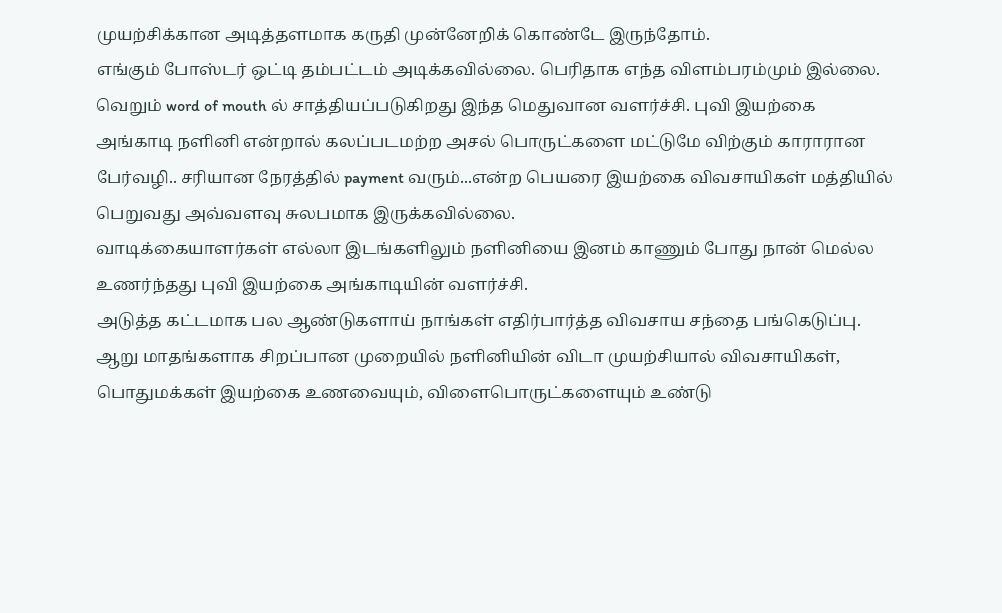முயற்சிக்கான அடித்தளமாக கருதி முன்னேறிக் கொண்டே இருந்தோம்.
எங்கும் போஸ்டர் ஒட்டி தம்பட்டம் அடிக்கவில்லை. பெரிதாக எந்த விளம்பரம்மும் இல்லை. வெறும் word of mouth ல் சாத்தியப்படுகிறது இந்த மெதுவான வளர்ச்சி. புவி இயற்கை அங்காடி நளினி என்றால் கலப்படமற்ற அசல் பொருட்களை மட்டுமே விற்கும் காராரான பேர்வழி.. சரியான நேரத்தில் payment வரும்...என்ற பெயரை இயற்கை விவசாயிகள் மத்தியில் பெறுவது அவ்வளவு சுலபமாக இருக்கவில்லை.
வாடிக்கையாளர்கள் எல்லா இடங்களிலும் நளினியை இனம் காணும் போது நான் மெல்ல உணர்ந்தது புவி இயற்கை அங்காடியின் வளர்ச்சி.
அடுத்த கட்டமாக பல ஆண்டுகளாய் நாங்கள் எதிர்பார்த்த விவசாய சந்தை பங்கெடுப்பு. ஆறு மாதங்களாக சிறப்பான முறையில் நளினியின் விடா முயற்சியால் விவசாயிகள், பொதுமக்கள் இயற்கை உணவையும், விளைபொருட்களையும் உண்டு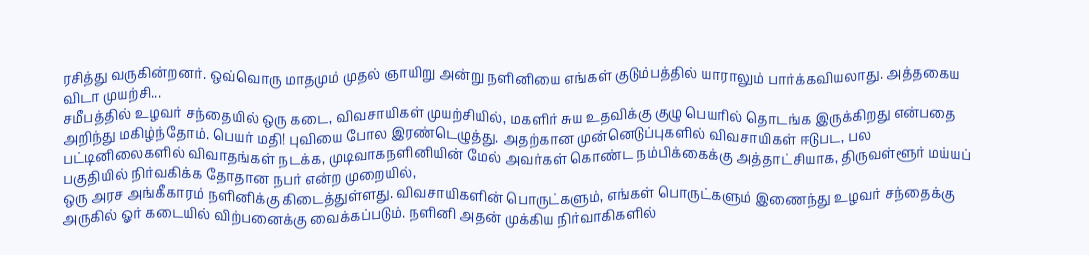ரசித்து வருகின்றனர். ஒவ்வொரு மாதமும் முதல் ஞாயிறு அன்று நளினியை எங்கள் குடும்பத்தில் யாராலும் பார்க்கவியலாது. அத்தகைய விடா முயற்சி...
சமீபத்தில் உழவர் சந்தையில் ஒரு கடை, விவசாயிகள் முயற்சியில், மகளிர் சுய உதவிக்கு குழு பெயரில் தொடங்க இருக்கிறது என்பதை அறிந்து மகிழ்ந்தோம். பெயர் மதி! புவியை போல இரண்டெழுத்து. அதற்கான முன்னெடுப்புகளில் விவசாயிகள் ஈடுபட, பல பட்டினிலைகளில் விவாதங்கள் நடக்க, முடிவாகநளினியின் மேல் அவர்கள் கொண்ட நம்பிக்கைக்கு அத்தாட்சியாக, திருவள்ளூர் மய்யப் பகுதியில் நிர்வகிக்க தோதான நபர் என்ற முறையில்,
ஒரு அரச அங்கீகாரம் நளினிக்கு கிடைத்துள்ளது. விவசாயிகளின் பொருட்களும், எங்கள் பொருட்களும் இணைந்து உழவர் சந்தைக்கு அருகில் ஓர் கடையில் விற்பனைக்கு வைக்கப்படும். நளினி அதன் முக்கிய நிர்வாகிகளில்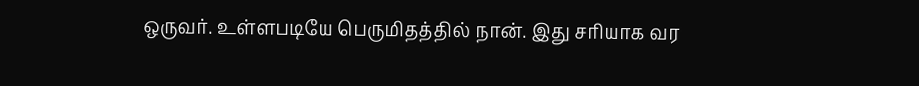ஒருவர். உள்ளபடியே பெருமிதத்தில் நான். இது சரியாக வர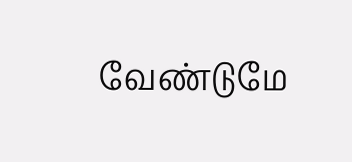வேண்டுமே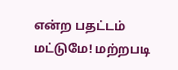என்ற பதட்டம் மட்டுமே! மற்றபடி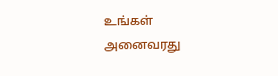உங்கள் அனைவரது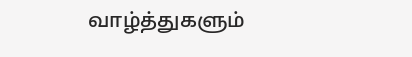வாழ்த்துகளும்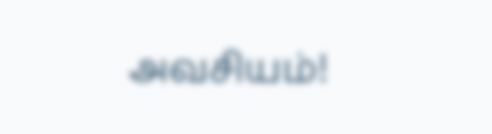அவசியம்!